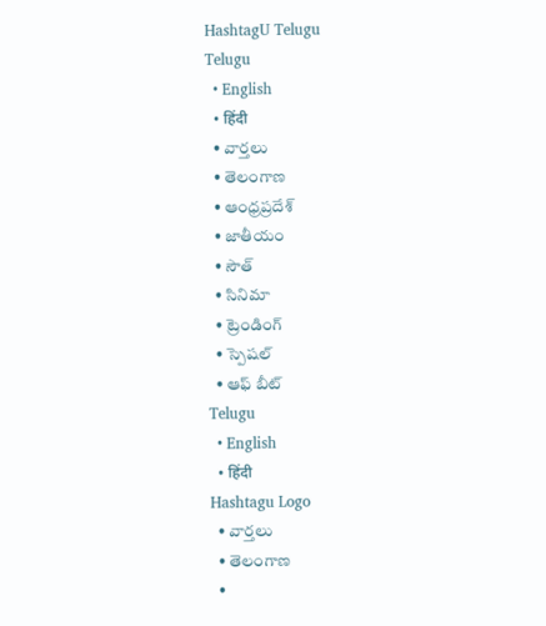HashtagU Telugu
Telugu
  • English
  • हिंदी
  • వార్తలు
  • తెలంగాణ
  • ఆంధ్రప్రదేశ్
  • జాతీయం
  • సౌత్
  • సినిమా
  • ట్రెండింగ్
  • స్పెషల్
  • ఆఫ్ బీట్
Telugu
  • English
  • हिंदी
Hashtagu Logo
  • వార్తలు
  • తెలంగాణ
  •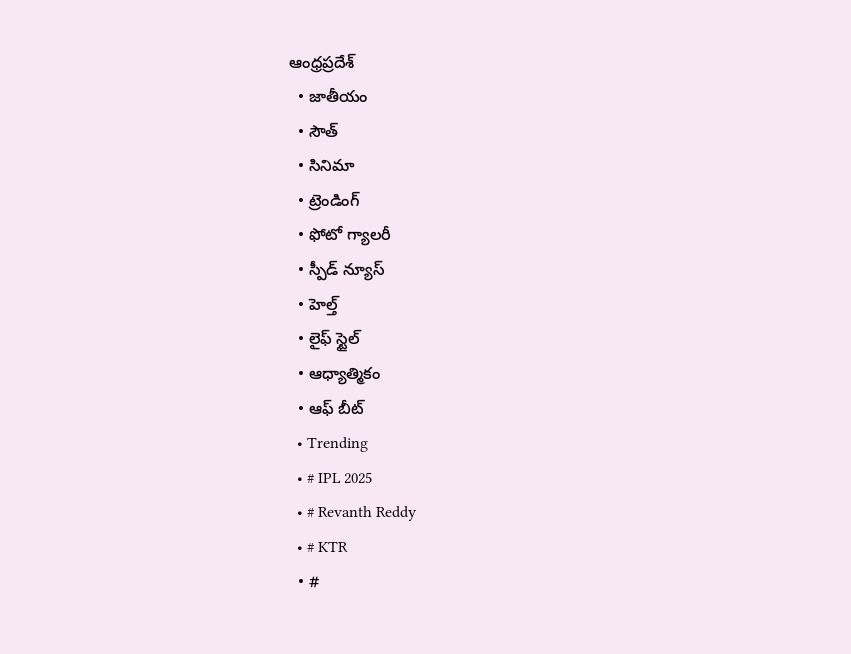ఆంధ్రప్రదేశ్
  • జాతీయం
  • సౌత్
  • సినిమా
  • ట్రెండింగ్
  • ఫోటో గ్యాలరీ
  • స్పీడ్ న్యూస్
  • హెల్త్
  • లైఫ్ స్టైల్
  • ఆధ్యాత్మికం
  • ఆఫ్ బీట్
  • Trending
  • # IPL 2025
  • # Revanth Reddy
  • # KTR
  • #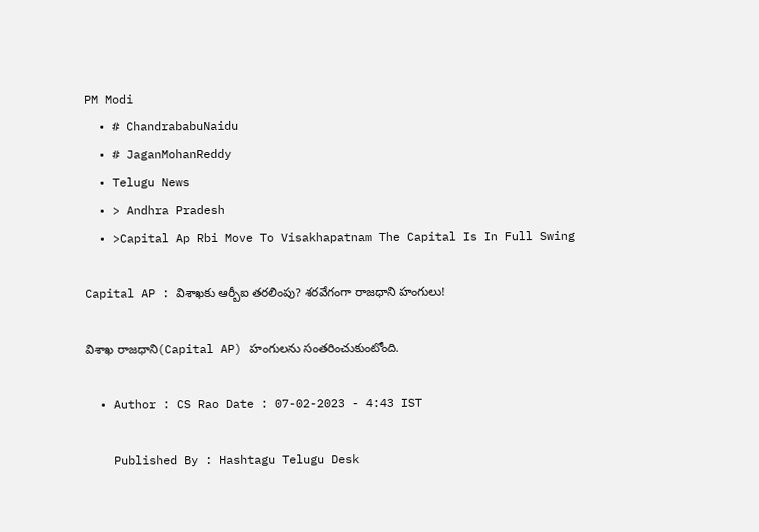PM Modi
  • # ChandrababuNaidu
  • # JaganMohanReddy
  • Telugu News
  • > Andhra Pradesh
  • >Capital Ap Rbi Move To Visakhapatnam The Capital Is In Full Swing

Capital AP : విశాఖ‌కు ఆర్బీఐ త‌ర‌లింపు? శ‌ర‌వేగంగా రాజ‌ధాని హంగులు!

విశాఖ రాజ‌ధాని(Capital AP) హంగుల‌ను సంత‌రించుకుంటోంది.

  • Author : CS Rao Date : 07-02-2023 - 4:43 IST

    Published By : Hashtagu Telugu Desk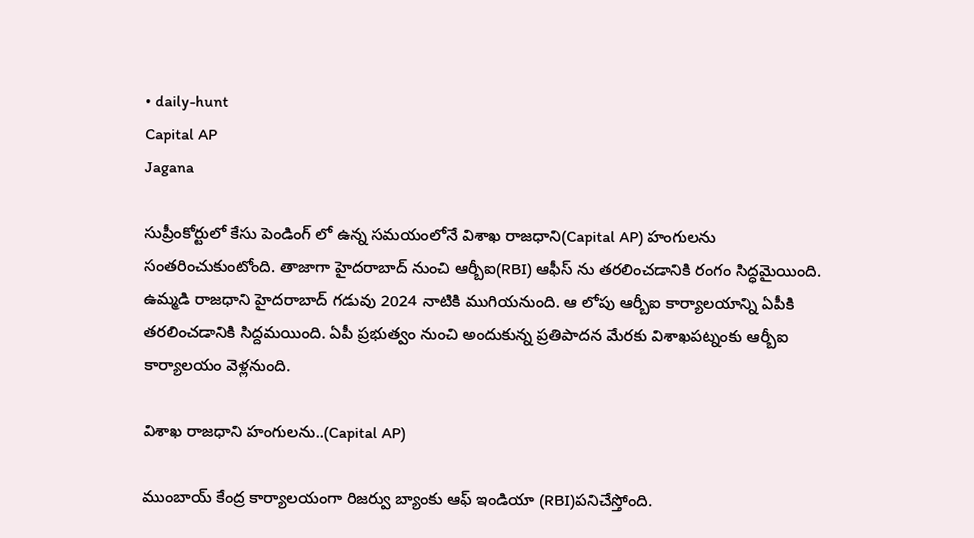• daily-hunt
Capital AP
Jagana

సుప్రీంకోర్టులో కేసు పెండింగ్ లో ఉన్న స‌మ‌యంలోనే విశాఖ రాజ‌ధాని(Capital AP) హంగుల‌ను సంత‌రించుకుంటోంది. తాజాగా హైద‌రాబాద్ నుంచి ఆర్బీఐ(RBI) ఆఫీస్ ను త‌ర‌లించ‌డానికి రంగం సిద్ధ‌మైయింది. ఉమ్మ‌డి రాజ‌ధాని హైద‌రాబాద్ గడువు 2024 నాటికి ముగియ‌నుంది. ఆ లోపు ఆర్బీఐ కార్యాల‌యాన్ని ఏపీకి త‌ర‌లించ‌డానికి సిద్ద‌మ‌యింది. ఏపీ ప్ర‌భుత్వం నుంచి అందుకున్న ప్ర‌తిపాద‌న మేర‌కు విశాఖ‌ప‌ట్నంకు ఆర్బీఐ కార్యాల‌యం వెళ్ల‌నుంది.

విశాఖ రాజ‌ధాని హంగుల‌ను..(Capital AP)

ముంబాయ్ కేంద్ర కార్యాల‌యంగా రిజ‌ర్వు బ్యాంకు ఆఫ్ ఇండియా (RBI)ప‌నిచేస్తోంది.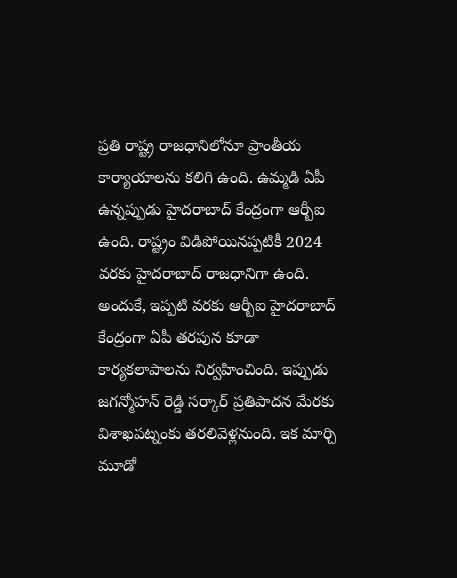ప్ర‌తి రాష్ట్ర రాజ‌ధానిలోనూ ప్రాంతీయ కార్యాయాల‌ను క‌లిగి ఉంది. ఉమ్మ‌డి ఏపీ ఉన్నప్పుడు హైద‌రాబాద్ కేంద్రంగా ఆర్బీఐ ఉంది. రాష్ట్రం విడిపోయిన‌ప్ప‌టికీ 2024 వ‌ర‌కు హైద‌రాబాద్ రాజ‌ధానిగా ఉంది. అందుకే, ఇప్ప‌టి వ‌ర‌కు ఆర్బీఐ హైద‌రాబాద్ కేంద్రంగా ఏపీ త‌ర‌పున కూడా కార్య‌క‌లాపాల‌ను నిర్వ‌హించింది. ఇప్పుడు జ‌గ‌న్మోహ‌న్ రెడ్డి స‌ర్కార్ ప్ర‌తిపాద‌న మేర‌కు విశాఖ‌ప‌ట్నంకు త‌ర‌లివెళ్ల‌నుంది. ఇక మార్చి మూడో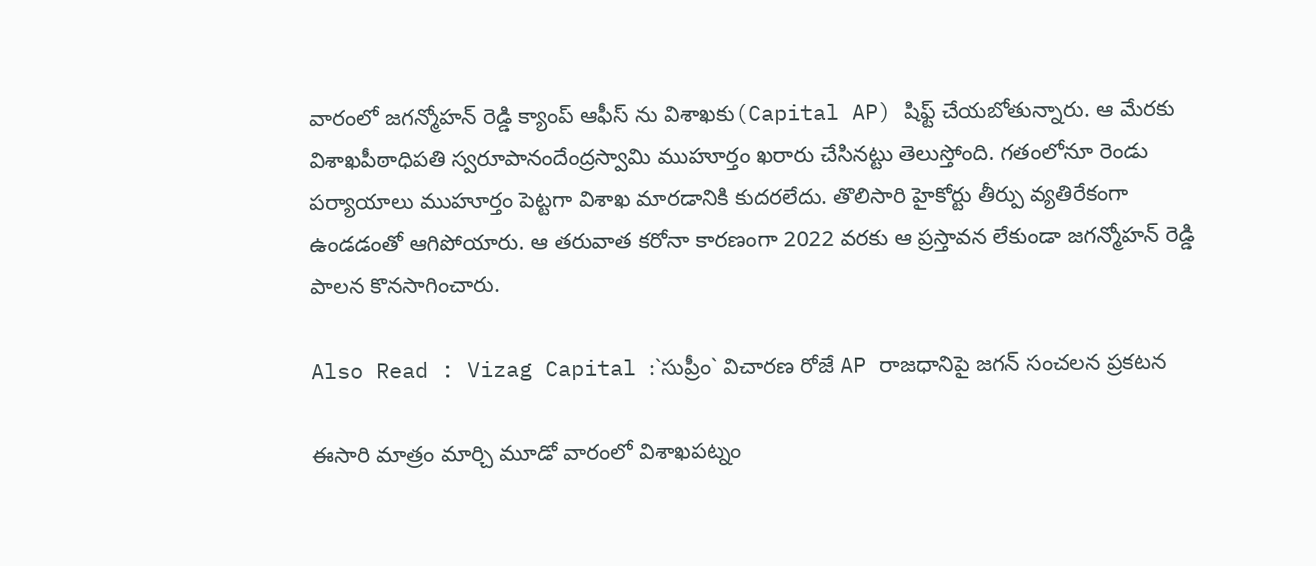వారంలో జ‌గ‌న్మోహ‌న్ రెడ్డి క్యాంప్ ఆఫీస్ ను విశాఖ‌కు(Capital AP) షిఫ్ట్ చేయ‌బోతున్నారు. ఆ మేర‌కు విశాఖ‌పీఠాధిప‌తి స్వ‌రూపానందేంద్ర‌స్వామి ముహూర్తం ఖ‌రారు చేసిన‌ట్టు తెలుస్తోంది. గ‌తంలోనూ రెండు ప‌ర్యాయాలు ముహూర్తం పెట్ట‌గా విశాఖ మార‌డానికి కుద‌ర‌లేదు. తొలిసారి హైకోర్టు తీర్పు వ్య‌తిరేకంగా ఉండ‌డంతో ఆగిపోయారు. ఆ త‌రువాత క‌రోనా కార‌ణంగా 2022 వ‌ర‌కు ఆ ప్ర‌స్తావ‌న లేకుండా జ‌గ‌న్మోహ‌న్ రెడ్డి పాల‌న కొన‌సాగించారు.

Also Read : Vizag Capital :`సుప్రీం` విచార‌ణ రోజే AP రాజ‌ధానిపై జ‌గ‌న్‌ సంచ‌ల‌న ప్ర‌క‌ట‌న‌

ఈసారి మాత్రం మార్చి మూడో వారంలో విశాఖ‌ప‌ట్నం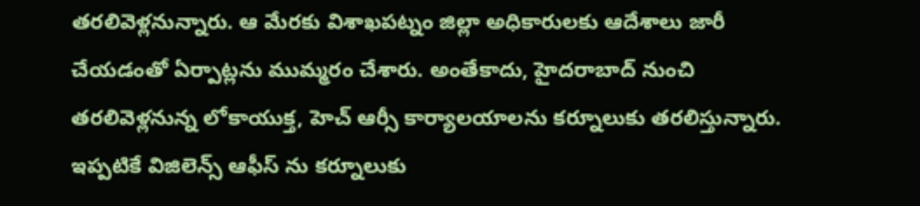త‌ర‌లివెళ్ల‌నున్నారు. ఆ మేర‌కు విశాఖ‌ప‌ట్నం జిల్లా అధికారుల‌కు ఆదేశాలు జారీ చేయ‌డంతో ఏర్పాట్ల‌ను ముమ్మ‌రం చేశారు. అంతేకాదు, హైద‌రాబాద్ నుంచి త‌ర‌లివెళ్ల‌నున్న లోకాయుక్త‌, హెచ్ ఆర్సీ కార్యాల‌యాల‌ను క‌ర్నూలుకు త‌ర‌లిస్తున్నారు. ఇప్ప‌టికే విజిలెన్స్ ఆఫీస్ ను క‌ర్నూలుకు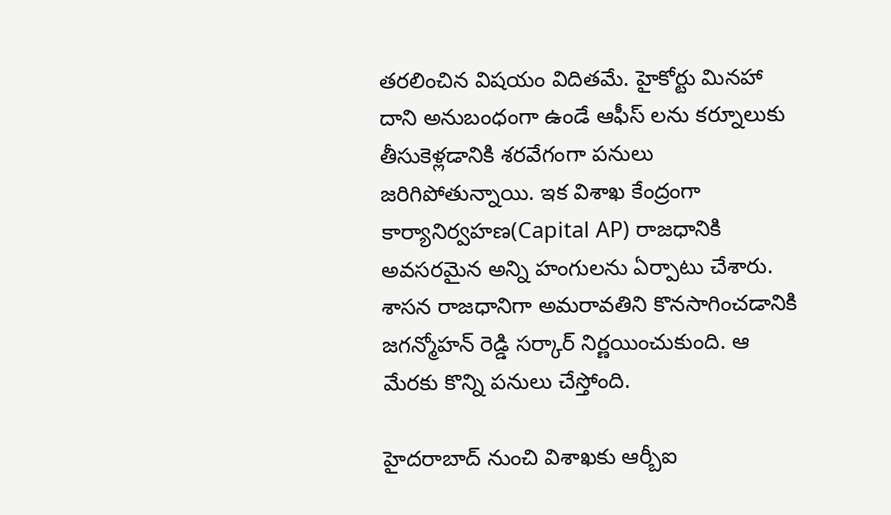త‌ర‌లించిన విష‌యం విదిత‌మే. హైకోర్టు మిన‌హా దాని అనుబంధంగా ఉండే ఆఫీస్ ల‌ను క‌ర్నూలుకు తీసుకెళ్ల‌డానికి శ‌ర‌వేగంగా ప‌నులు జ‌రిగిపోతున్నాయి. ఇక విశాఖ కేంద్రంగా కార్యానిర్వ‌హ‌ణ(Capital AP) రాజ‌ధానికి అవ‌స‌ర‌మైన అన్ని హంగుల‌ను ఏర్పాటు చేశారు. శాస‌న రాజ‌ధానిగా అమ‌రావ‌తిని కొన‌సాగించ‌డానికి జ‌గ‌న్మోహ‌న్ రెడ్డి స‌ర్కార్ నిర్ణ‌యించుకుంది. ఆ మేర‌కు కొన్ని ప‌నులు చేస్తోంది.

హైద‌రాబాద్ నుంచి విశాఖ‌కు ఆర్బీఐ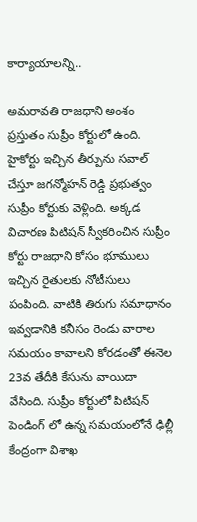కార్యాయాలన్ని..

అమ‌రావ‌తి రాజ‌ధాని అంశం ప్ర‌స్తుతం సుప్రీం కోర్టులో ఉంది. హైకోర్టు ఇచ్చిన తీర్పును స‌వాల్ చేస్తూ జ‌గ‌న్మోహ‌న్ రెడ్డి ప్ర‌భుత్వం సుప్రీం కోర్టుకు వెళ్లింది. అక్క‌డ విచార‌ణ పిటిష‌న్ స్వీక‌రించిన సుప్రీం కోర్టు రాజ‌ధాని కోసం భూములు ఇచ్చిన రైతుల‌కు నోటీసులు పంపింది. వాటికి తిరుగు స‌మాధానం ఇవ్వ‌డానికి క‌నీసం రెండు వారాల స‌మ‌యం కావాల‌ని కోర‌డంతో ఈనెల 23వ తేదీకి కేసును వాయిదా వేసింది. సుప్రీం కోర్టులో పిటిష‌న్ పెండింగ్ లో ఉన్న స‌మ‌యంలోనే ఢిల్లీ కేంద్రంగా విశాఖ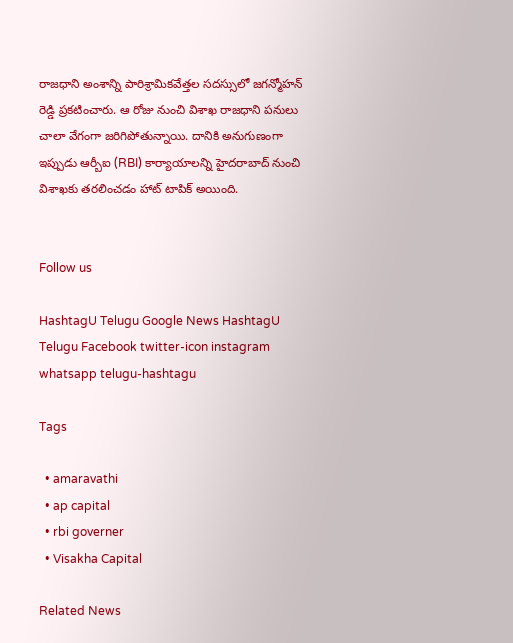రాజ‌ధాని అంశాన్ని పారిశ్రామికవేత్త‌ల స‌ద‌స్సులో జ‌గ‌న్మోహ‌న్ రెడ్డి ప్ర‌క‌టించారు. ఆ రోజు నుంచి విశాఖ రాజ‌ధాని ప‌నులు చాలా వేగంగా జ‌రిగిపోతున్నాయి. దానికి అనుగుణంగా ఇప్పుడు ఆర్బీఐ (RBI) కార్యాయాలన్ని హైద‌రాబాద్ నుంచి విశాఖ‌కు త‌ర‌లించ‌డం హాట్ టాపిక్ అయింది.


Follow us

HashtagU Telugu Google News HashtagU Telugu Facebook twitter-icon instagram whatsapp telugu-hashtagu

Tags

  • amaravathi
  • ap capital
  • rbi governer
  • Visakha Capital

Related News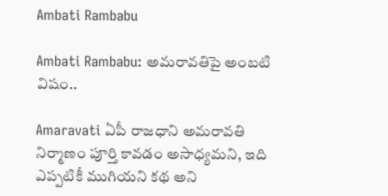Ambati Rambabu

Ambati Rambabu: అమరావతిపై అంబటి విషం..

Amaravati ఏపీ రాజధాని అమరావతి నిర్మాణం పూర్తి కావడం అసాధ్యమని, ఇది ఎప్పటికీ ముగియని కథ అని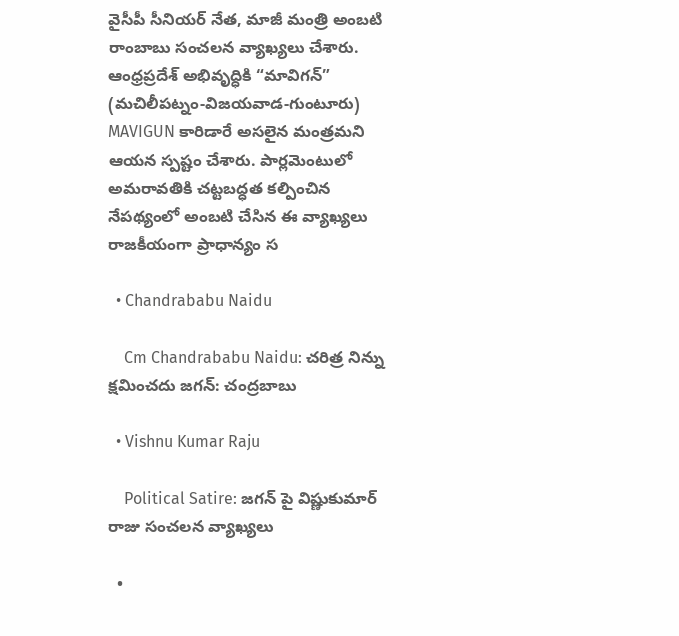వైసీపీ సీనియర్ నేత, మాజీ మంత్రి అంబటి రాంబాబు సంచలన వ్యాఖ్యలు చేశారు. ఆంధ్రప్రదేశ్ అభివృద్ధికి “మావిగన్” (మచిలీపట్నం-విజయవాడ-గుంటూరు) MAVIGUN కారిడారే అసలైన మంత్రమని ఆయన స్పష్టం చేశారు. పార్లమెంటులో అమరావతికి చట్టబద్ధత కల్పించిన నేపథ్యంలో అంబటి చేసిన ఈ వ్యాఖ్యలు రాజకీయంగా ప్రాధాన్యం స

  • Chandrababu Naidu

    Cm Chandrababu Naidu: చరిత్ర నిన్ను క్షమించదు జగన్: చంద్రబాబు

  • Vishnu Kumar Raju

    Political Satire: జగన్ పై విష్ణుకుమార్ రాజు సంచలన వ్యాఖ్యలు

  •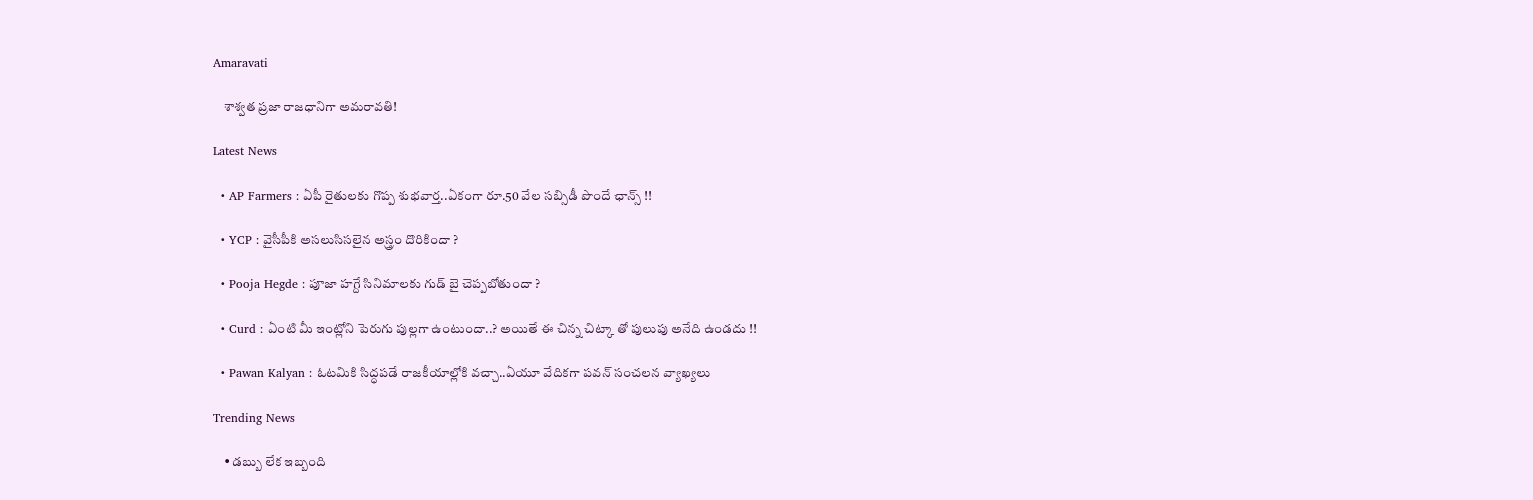Amaravati

    శాశ్వత ప్రజా రాజధానిగా అమరావతి!

Latest News

  • AP Farmers : ఏపీ రైతులకు గొప్ప శుభవార్త..ఏకంగా రూ.50 వేల సబ్సిడీ పొందే ఛాన్స్ !!

  • YCP : వైసీపీకి అసలుసిసలైన అస్త్రం దొరికిందా ?

  • Pooja Hegde : పూజా హగ్దే సినిమాలకు గుడ్ బై చెప్పబోతుందా ?

  • Curd : ఏంటి మీ ఇంట్లోని పెరుగు పుల్లగా ఉంటుందా..? అయితే ఈ చిన్న చిట్కా తో పులుపు అనేది ఉండదు !!

  • Pawan Kalyan : ఓటమికి సిద్ధపడే రాజకీయాల్లోకి వచ్చా..ఏయూ వేదికగా పవన్ సంచలన వ్యాఖ్యలు

Trending News

    • డ‌బ్బు లేక ఇబ్బంది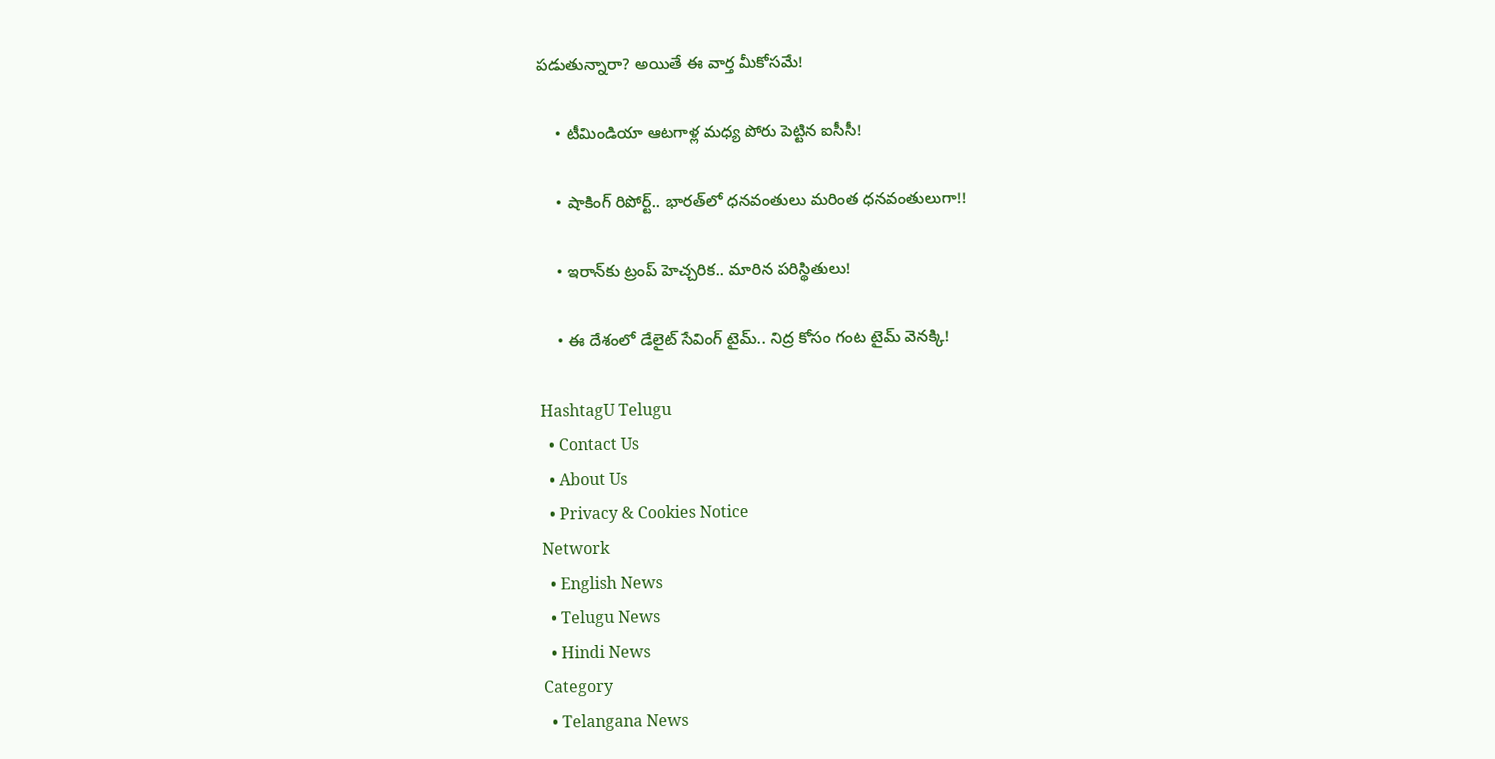ప‌డుతున్నారా? అయితే ఈ వార్త మీకోస‌మే!

    • టీమిండియా ఆట‌గాళ్ల మ‌ధ్య పోరు పెట్టిన ఐసీసీ!

    • షాకింగ్ రిపోర్ట్‌.. భార‌త్‌లో ధనవంతులు మరింత ధనవంతులుగా!!

    • ఇరాన్‌కు ట్రంప్ హెచ్చరిక.. మారిన పరిస్థితులు!

    • ఈ దేశంలో డేలైట్ సేవింగ్ టైమ్.. నిద్ర కోసం గంట టైమ్ వెన‌క్కి!

HashtagU Telugu
  • Contact Us
  • About Us
  • Privacy & Cookies Notice
Network
  • English News
  • Telugu News
  • Hindi News
Category
  • Telangana News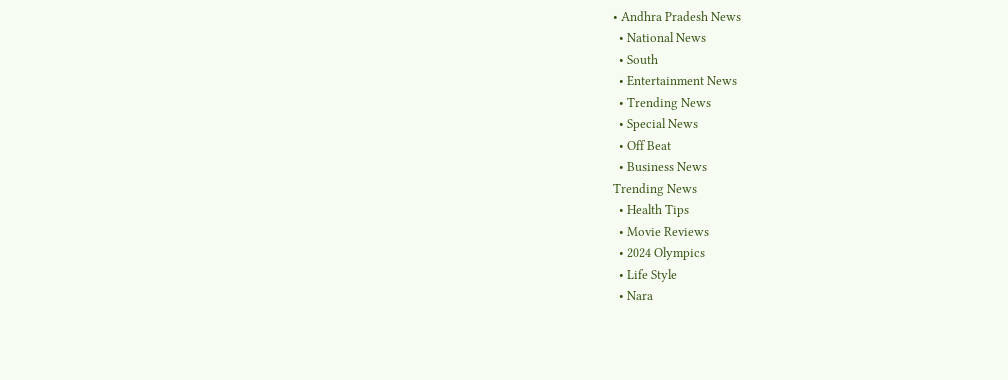• Andhra Pradesh News
  • National News
  • South
  • Entertainment News
  • Trending News
  • Special News
  • Off Beat
  • Business News
Trending News
  • Health Tips
  • Movie Reviews
  • 2024 Olympics
  • Life Style
  • Nara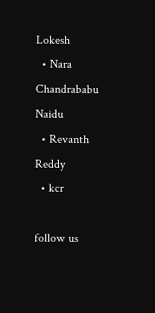Lokesh
  • Nara Chandrababu Naidu
  • Revanth Reddy
  • kcr

follow us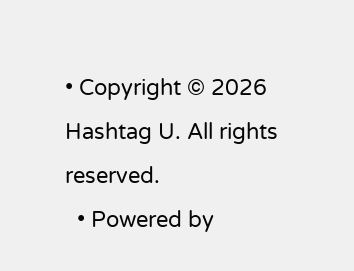• Copyright © 2026 Hashtag U. All rights reserved.
  • Powered by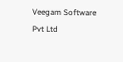Veegam Software Pvt Ltd